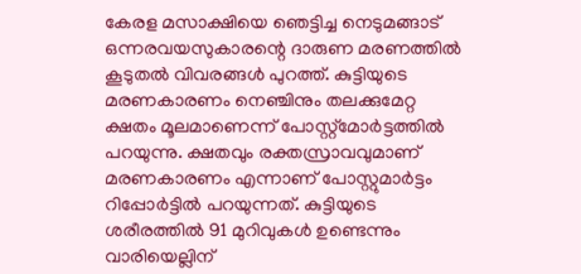കേരള മസാക്ഷിയെ ഞെട്ടിച്ച നെടുമങ്ങാട് ഒന്നരവയസുകാരന്റെ ദാരുണ മരണത്തിൽ കൂടുതൽ വിവരങ്ങൾ പുറത്ത്. കുട്ടിയുടെ മരണകാരണം നെഞ്ചിനും തലക്കുമേറ്റ ക്ഷതം മൂലമാണെന്ന് പോസ്റ്റ്മോർട്ടത്തിൽ പറയുന്നു. ക്ഷതവും രക്തസ്രാവവുമാണ് മരണകാരണം എന്നാണ് പോസ്റ്റുമാർട്ടം റിപ്പോർട്ടിൽ പറയുന്നത്. കുട്ടിയുടെ ശരീരത്തിൽ 91 മുറിവുകൾ ഉണ്ടെന്നും വാരിയെല്ലിന്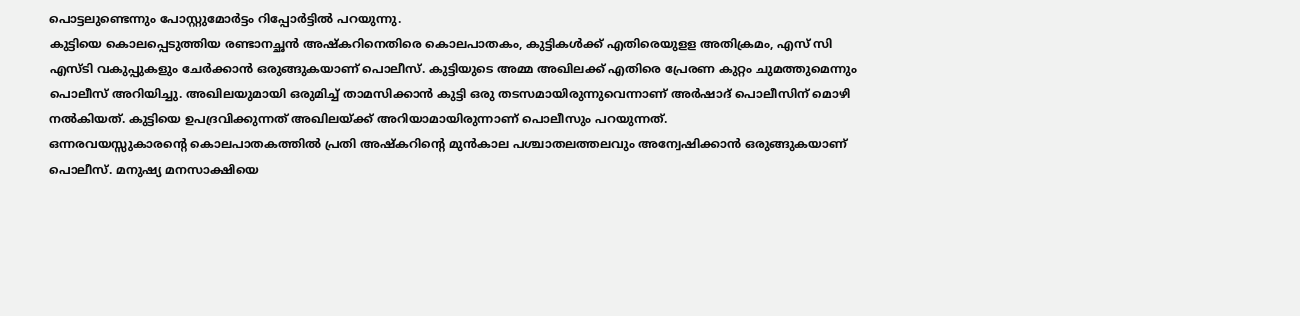പൊട്ടലുണ്ടെന്നും പോസ്റ്റുമോർട്ടം റിപ്പോർട്ടിൽ പറയുന്നു.
കുട്ടിയെ കൊലപ്പെടുത്തിയ രണ്ടാനച്ഛൻ അഷ്കറിനെതിരെ കൊലപാതകം, കുട്ടികൾക്ക് എതിരെയുളള അതിക്രമം, എസ് സി എസ്ടി വകുപ്പുകളും ചേർക്കാൻ ഒരുങ്ങുകയാണ് പൊലീസ്. കുട്ടിയുടെ അമ്മ അഖിലക്ക് എതിരെ പ്രേരണ കുറ്റം ചുമത്തുമെന്നും പൊലീസ് അറിയിച്ചു. അഖിലയുമായി ഒരുമിച്ച് താമസിക്കാൻ കുട്ടി ഒരു തടസമായിരുന്നുവെന്നാണ് അർഷാദ് പൊലീസിന് മൊഴി നൽകിയത്. കുട്ടിയെ ഉപദ്രവിക്കുന്നത് അഖിലയ്ക്ക് അറിയാമായിരുന്നാണ് പൊലീസും പറയുന്നത്.
ഒന്നരവയസ്സുകാരന്റെ കൊലപാതകത്തിൽ പ്രതി അഷ്കറിന്റെ മുൻകാല പശ്ചാതലത്തലവും അന്വേഷിക്കാൻ ഒരുങ്ങുകയാണ് പൊലീസ്. മനുഷ്യ മനസാക്ഷിയെ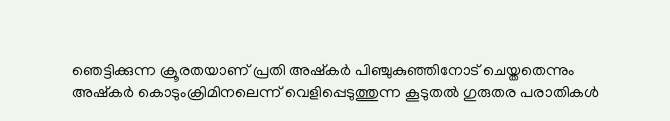ഞെട്ടിക്കുന്ന ക്രൂരതയാണ് പ്രതി അഷ്കർ പിഞ്ചുകുഞ്ഞിനോട് ചെയ്തതെന്നും അഷ്കർ കൊടുംക്രിമിനലെന്ന് വെളിപ്പെടുത്തുന്ന കൂടുതൽ ഗുരുതര പരാതികൾ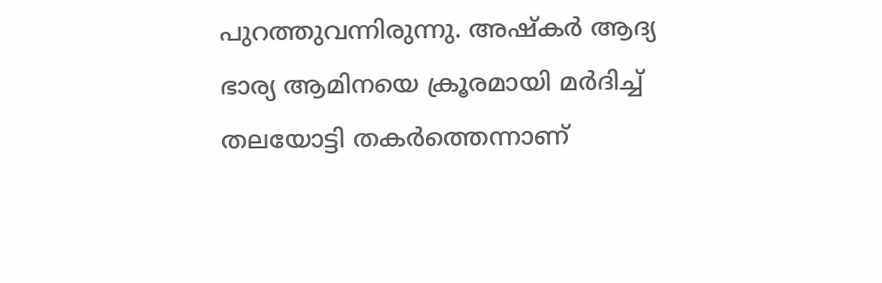പുറത്തുവന്നിരുന്നു. അഷ്കർ ആദ്യ ഭാര്യ ആമിനയെ ക്രൂരമായി മർദിച്ച് തലയോട്ടി തകർത്തെന്നാണ്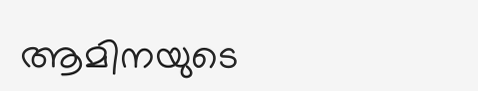ആമിനയുടെ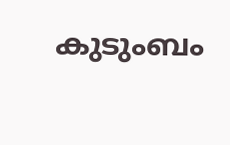കുടുംബം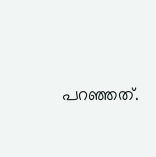പറഞ്ഞത്.